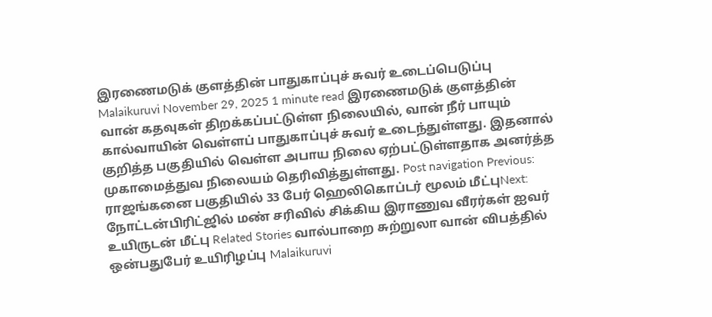இரணைமடுக் குளத்தின் பாதுகாப்புச் சுவர் உடைப்பெடுப்பு Malaikuruvi November 29, 2025 1 minute read இரணைமடுக் குளத்தின் வான் கதவுகள் திறக்கப்பட்டுள்ள நிலையில், வான் நீர் பாயும் கால்வாயின் வெள்ளப் பாதுகாப்புச் சுவர் உடைந்துள்ளது. இதனால் குறித்த பகுதியில் வெள்ள அபாய நிலை ஏற்பட்டுள்ளதாக அனர்த்த முகாமைத்துவ நிலையம் தெரிவித்துள்ளது. Post navigation Previous: ராஜங்கனை பகுதியில் 33 பேர் ஹெலிகொப்டர் மூலம் மீட்புNext: நோட்டன்பிரிட்ஜில் மண் சரிவில் சிக்கிய இராணுவ வீரர்கள் ஐவர் உயிருடன் மீட்பு Related Stories வால்பாறை சுற்றுலா வான் விபத்தில் ஒன்பதுபேர் உயிரிழப்பு Malaikuruvi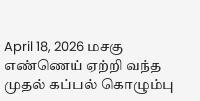April 18, 2026 மசகு எண்ணெய் ஏற்றி வந்த முதல் கப்பல் கொழும்பு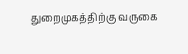துறைமுகத்திற்கு வருகை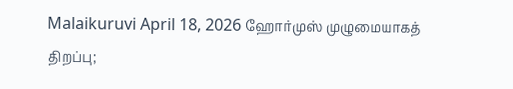Malaikuruvi April 18, 2026 ஹோர்முஸ் முழுமையாகத் திறப்பு;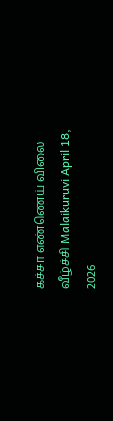கச்சா எண்ணெய் விலை வீழ்ச்சி Malaikuruvi April 18, 2026